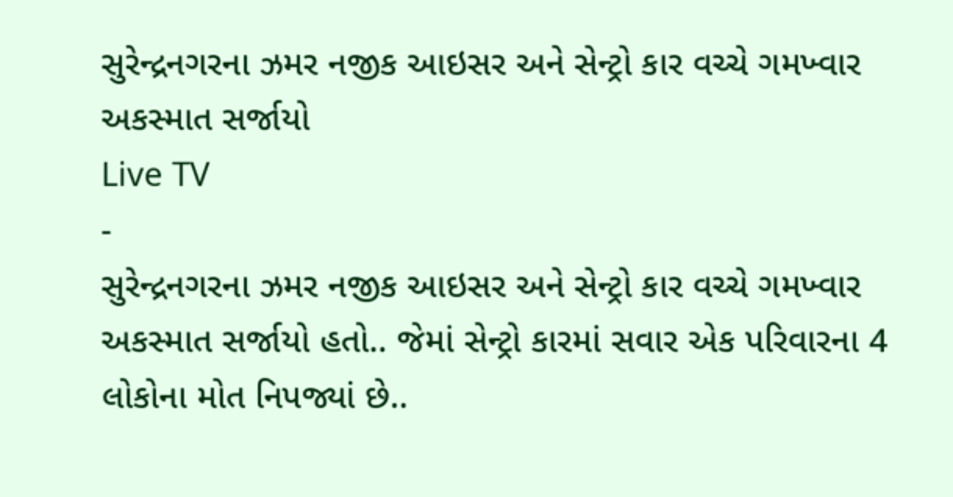સુરેન્દ્રનગરના ઝમર નજીક આઇસર અને સેન્ટ્રો કાર વચ્ચે ગમખ્વાર અકસ્માત સર્જાયો
Live TV
-
સુરેન્દ્રનગરના ઝમર નજીક આઇસર અને સેન્ટ્રો કાર વચ્ચે ગમખ્વાર અકસ્માત સર્જાયો હતો.. જેમાં સેન્ટ્રો કારમાં સવાર એક પરિવારના 4 લોકોના મોત નિપજ્યાં છે..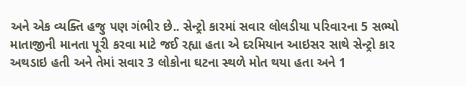અને એક વ્યક્તિ હજુ પણ ગંભીર છે.. સેન્ટ્રો કારમાં સવાર લોલડીયા પરિવારના 5 સભ્યો માતાજીની માનતા પૂરી કરવા માટે જઈ રહ્યા હતા એ દરમિયાન આઇસર સાથે સેન્ટ્રો કાર અથડાઇ હતી અને તેમાં સવાર 3 લોકોના ઘટના સ્થળે મોત થયા હતા અને 1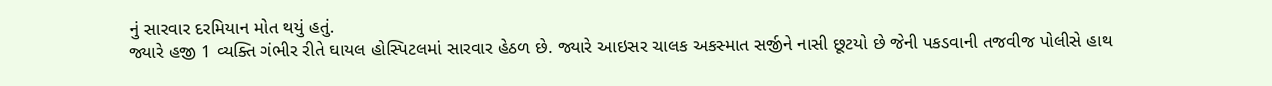નું સારવાર દરમિયાન મોત થયું હતું.
જ્યારે હજી 1 વ્યક્તિ ગંભીર રીતે ઘાયલ હોસ્પિટલમાં સારવાર હેઠળ છે. જ્યારે આઇસર ચાલક અકસ્માત સર્જીને નાસી છૂટયો છે જેની પકડવાની તજવીજ પોલીસે હાથ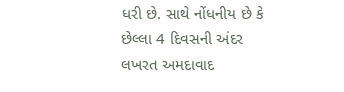ધરી છે. સાથે નોંધનીય છે કે છેલ્લા 4 દિવસની અંદર લખરત અમદાવાદ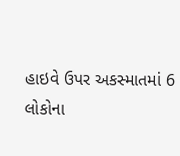હાઇવે ઉપર અકસ્માતમાં 6 લોકોના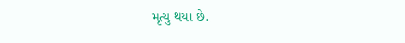મૃત્યુ થયા છે.